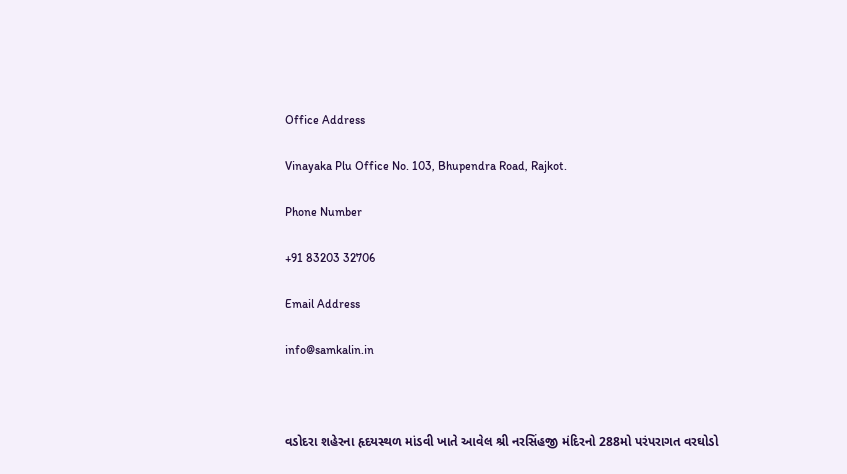Office Address

Vinayaka Plu Office No. 103, Bhupendra Road, Rajkot.

Phone Number

+91 83203 32706

Email Address

info@samkalin.in



વડોદરા શહેરના હૃદયસ્થળ માંડવી ખાતે આવેલ શ્રી નરસિંહજી મંદિરનો 288મો પરંપરાગત વરઘોડો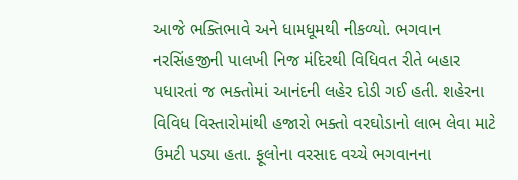આજે ભક્તિભાવે અને ધામધૂમથી નીકળ્યો. ભગવાન નરસિંહજીની પાલખી નિજ મંદિરથી વિધિવત રીતે બહાર પધારતાં જ ભક્તોમાં આનંદની લહેર દોડી ગઈ હતી. શહેરના વિવિધ વિસ્તારોમાંથી હજારો ભક્તો વરઘોડાનો લાભ લેવા માટે ઉમટી પડ્યા હતા. ફૂલોના વરસાદ વચ્ચે ભગવાનના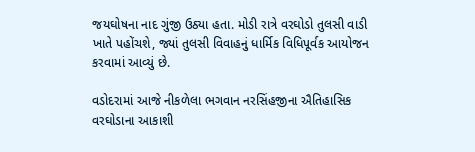જયઘોષના નાદ ગુંજી ઉઠ્યા હતા. મોડી રાત્રે વરઘોડો તુલસી વાડી ખાતે પહોંચશે, જ્યાં તુલસી વિવાહનું ધાર્મિક વિધિપૂર્વક આયોજન કરવામાં આવ્યું છે.

વડોદરામાં આજે નીકળેલા ભગવાન નરસિંહજીના ઐતિહાસિક વરઘોડાના આકાશી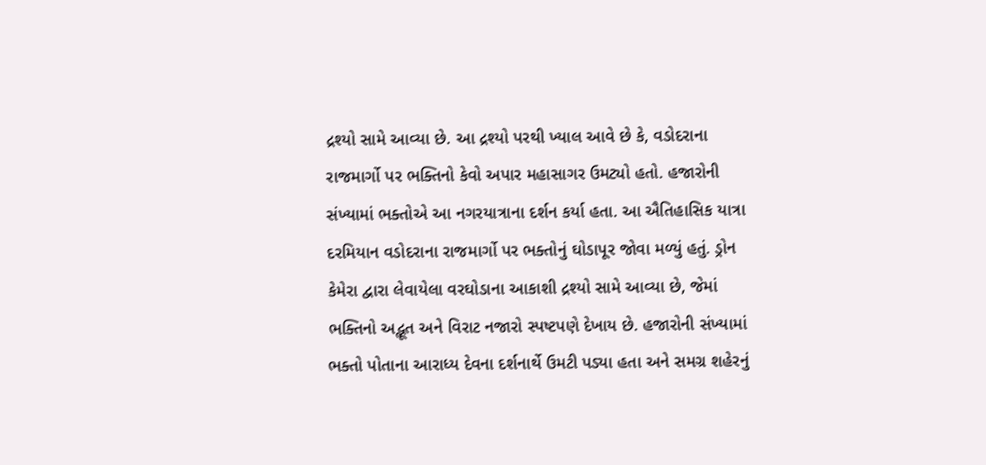દ્રશ્યો સામે આવ્યા છે. આ દ્રશ્યો પરથી ખ્યાલ આવે છે કે, વડોદરાના રાજમાર્ગો પર ભક્તિનો કેવો અપાર મહાસાગર ઉમટ્યો હતો. હજારોની સંખ્યામાં ભક્તોએ આ નગરયાત્રાના દર્શન કર્યા હતા. આ ઐતિહાસિક યાત્રા દરમિયાન વડોદરાના રાજમાર્ગો પર ભક્તોનું ઘોડાપૂર જોવા મળ્યું હતું. ડ્રોન કેમેરા દ્વારા લેવાયેલા વરઘોડાના આકાશી દ્રશ્યો સામે આવ્યા છે, જેમાં ભક્તિનો અદ્ભૂત અને વિરાટ નજારો સ્પષ્ટપણે દેખાય છે. હજારોની સંખ્યામાં ભક્તો પોતાના આરાધ્ય દેવના દર્શનાર્થે ઉમટી પડ્યા હતા અને સમગ્ર શહેરનું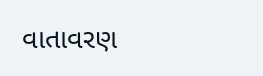વાતાવરણ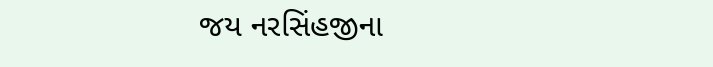જય નરસિંહજીના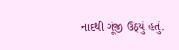નાદથી ગૂંજી ઉઠ્યું હતું.